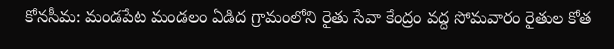కోనసీమ: మండపేట మండలం ఏడిద గ్రామంలోని రైతు సేవా కేంద్రం వద్ద సోమవారం రైతుల కోత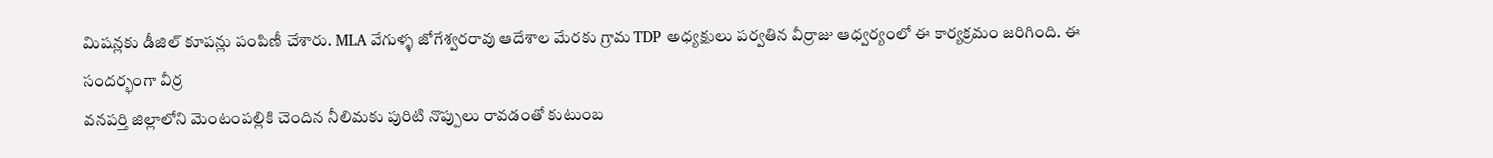మిషన్లకు డీజిల్ కూపన్లు పంపిణీ చేశారు. MLA వేగుళ్ళ జోగేశ్వరరావు ఆదేశాల మేరకు గ్రామ TDP అధ్యక్షులు పర్వతిన వీర్రాజు ఆధ్వర్యంలో ఈ కార్యక్రమం జరిగింది. ఈ సందర్భంగా వీర్ర
వనపర్తి జిల్లాలోని మెంటంపల్లికి చెందిన నీలిమకు పురిటి నొప్పులు రావడంతో కుటుంబ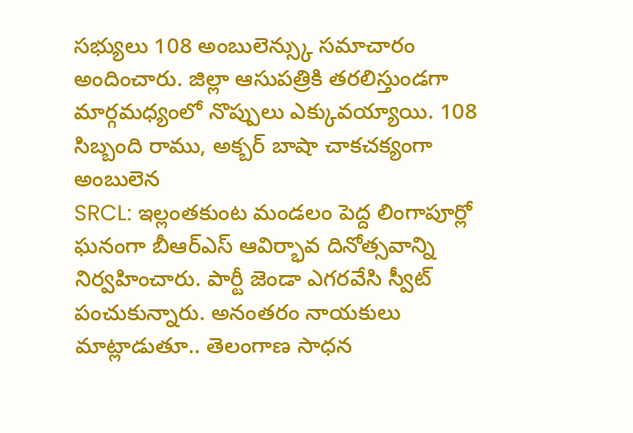సభ్యులు 108 అంబులెన్స్కు సమాచారం అందించారు. జిల్లా ఆసుపత్రికి తరలిస్తుండగా మార్గమధ్యంలో నొప్పులు ఎక్కువయ్యాయి. 108 సిబ్బంది రాము, అక్బర్ బాషా చాకచక్యంగా అంబులెన
SRCL: ఇల్లంతకుంట మండలం పెద్ద లింగాపూర్లో ఘనంగా బీఆర్ఎస్ ఆవిర్భావ దినోత్సవాన్ని నిర్వహించారు. పార్టీ జెండా ఎగరవేసి స్వీట్ పంచుకున్నారు. అనంతరం నాయకులు మాట్లాడుతూ.. తెలంగాణ సాధన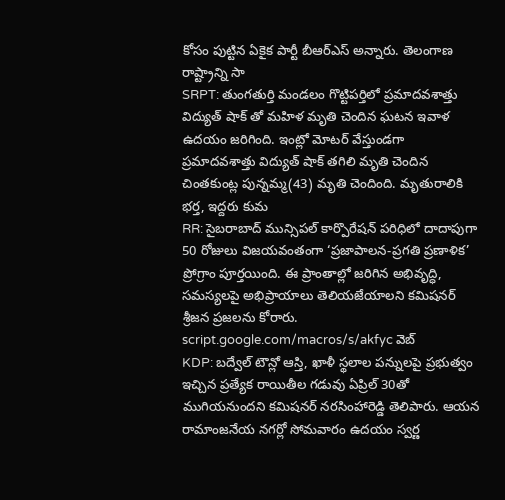కోసం పుట్టిన ఏకైక పార్టీ బీఆర్ఎస్ అన్నారు. తెలంగాణ రాష్ట్రాన్ని సా
SRPT: తుంగతుర్తి మండలం గొట్టిపర్తిలో ప్రమాదవశాత్తు విద్యుత్ షాక్ తో మహిళ మృతి చెందిన ఘటన ఇవాళ ఉదయం జరిగింది. ఇంట్లో మోటర్ వేస్తుండగా ప్రమాదవశాత్తు విద్యుత్ షాక్ తగిలి మృతి చెందిన చింతకుంట్ల పున్నమ్మ(43) మృతి చెందింది. మృతురాలికి భర్త, ఇద్దరు కుమ
RR: సైబరాబాద్ మున్సిపల్ కార్పొరేషన్ పరిధిలో దాదాపుగా 50 రోజులు విజయవంతంగా ‘ప్రజాపాలన-ప్రగతి ప్రణాళిక’ ప్రోగ్రాం పూర్తయింది. ఈ ప్రాంతాల్లో జరిగిన అభివృద్ధి, సమస్యలపై అభిప్రాయాలు తెలియజేయాలని కమిషనర్ శ్రీజన ప్రజలను కోరారు. script.google.com/macros/s/akfyc వెబ్
KDP: బద్వేల్ టౌన్లో ఆస్తి, ఖాళీ స్థలాల పన్నులపై ప్రభుత్వం ఇచ్చిన ప్రత్యేక రాయితీల గడువు ఏప్రిల్ 30తో ముగియనుందని కమిషనర్ నరసింహారెడ్డి తెలిపారు. ఆయన రామాంజనేయ నగర్లో సోమవారం ఉదయం స్వర్ణ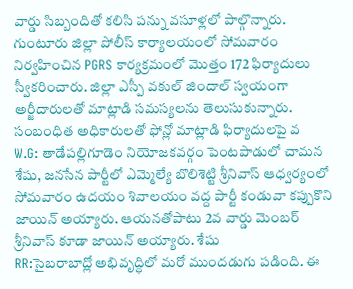వార్డు సిబ్బందితో కలిసి పన్ను వసూళ్లలో పాల్గొన్నారు.
గుంటూరు జిల్లా పోలీస్ కార్యాలయంలో సోమవారం నిర్వహించిన PGRS కార్యక్రమంలో మొత్తం 172 ఫిర్యాదులు స్వీకరించారు. జిల్లా ఎస్పీ వకుల్ జిందాల్ స్వయంగా అర్జీదారులతో మాట్లాడి సమస్యలను తెలుసుకున్నారు. సంబంధిత అధికారులతో ఫోన్లో మాట్లాడి ఫిర్యాదులపై వ
W.G: తాడేపల్లిగూడెం నియోజకవర్గం పెంటపాడులో చామన శేషు, జనసేన పార్టీలో ఎమ్మెల్యే బొలిశెట్టి శ్రీనివాస్ ఆధ్వర్యంలో సోమవారం ఉదయం శివాలయం వద్ద పార్టీ కండువా కప్పుకొని జాయిన్ అయ్యారు. ఆయనతోపాటు 2వ వార్డు మెంబర్ శ్రీనివాస్ కూడా జాయిన్ అయ్యారు. శేషు
RR:సైబరాబాద్లో అభివృద్ధిలో మరో ముందడుగు పడింది. ఈ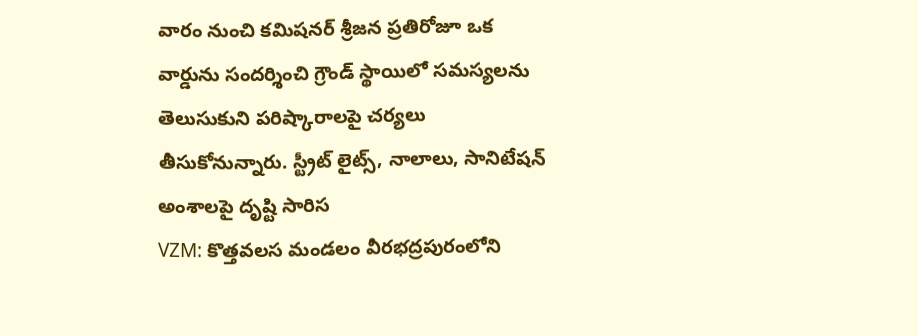వారం నుంచి కమిషనర్ శ్రీజన ప్రతిరోజూ ఒక వార్డును సందర్శించి గ్రౌండ్ స్థాయిలో సమస్యలను తెలుసుకుని పరిష్కారాలపై చర్యలు తీసుకోనున్నారు. స్ట్రీట్ లైట్స్, నాలాలు, సానిటేషన్ అంశాలపై దృష్టి సారిస
VZM: కొత్తవలస మండలం వీరభద్రపురంలోని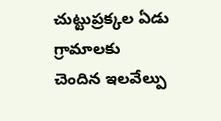చుట్టుప్రక్కల ఏడు గ్రామాలకు చెందిన ఇలవేల్పు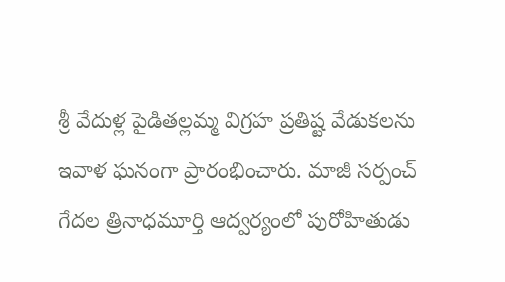శ్రీ వేదుళ్ల పైడితల్లమ్మ విగ్రహ ప్రతిష్ట వేడుకలను ఇవాళ ఘనంగా ప్రారంభించారు. మాజీ సర్పంచ్ గేదల త్రినాధమూర్తి ఆద్వర్యంలో పురోహితుడు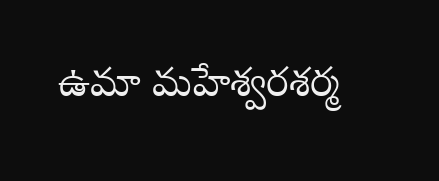ఉమా మహేశ్వరశర్మ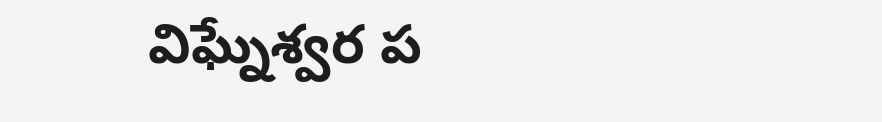విఘ్నేశ్వర ప